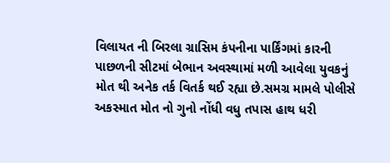વિલાયત ની બિરલા ગ્રાસિમ કંપનીના પાર્કિંગમાં કારની પાછળની સીટમાં બેભાન અવસ્થામાં મળી આવેલા યુવકનું મોત થી અનેક તર્ક વિતર્ક થઈ રહ્યા છે.સમગ્ર મામલે પોલીસે અકસ્માત મોત નો ગુનો નોંધી વધુ તપાસ હાથ ધરી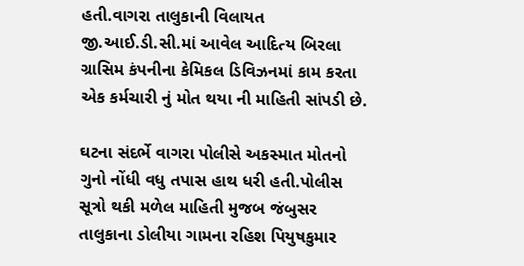હતી.વાગરા તાલુકાની વિલાયત જી.આઈ.ડી.સી.માં આવેલ આદિત્ય બિરલા ગ્રાસિમ કંપનીના કેમિકલ ડિવિઝનમાં કામ કરતા એક કર્મચારી નું મોત થયા ની માહિતી સાંપડી છે.

ઘટના સંદર્ભે વાગરા પોલીસે અકસ્માત મોતનો ગુનો નોંધી વધુ તપાસ હાથ ધરી હતી.પોલીસ સૂત્રો થકી મળેલ માહિતી મુજબ જંબુસર તાલુકાના ડોલીયા ગામના રહિશ પિયુષકુમાર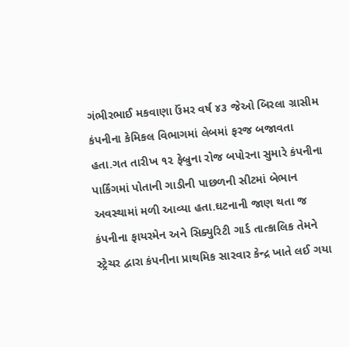ગંભીરભાઈ મકવાણા ઉંમર વર્ષ ૪૩ જેઓ બિરલા ગ્રાસીમ કંપનીના કેમિકલ વિભાગમાં લેબમાં ફરજ બજાવતા હતા.ગત તારીખ ૧૨ ફેબ્રુના રોજ બપોરના સુમારે કંપનીના પાર્કિંગમાં પોતાની ગાડીની પાછળની સીટમાં બેભાન અવસ્થામાં મળી આવ્યા હતા.ઘટનાની જાણ થતા જ કંપનીના ફાયરમેન અને સિક્યુરિટી ગાર્ડ તાત્કાલિક તેમને સ્ટ્રેચર દ્વારા કંપનીના પ્રાથમિક સારવાર કેન્દ્ર ખાતે લઈ ગયા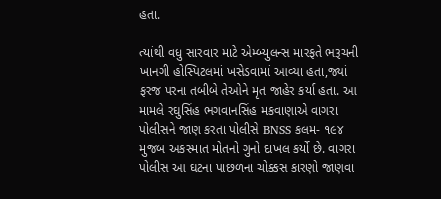હતા.

ત્યાંથી વધુ સારવાર માટે એમ્બ્યુલન્સ મારફતે ભરૂચની ખાનગી હોસ્પિટલમાં ખસેડવામાં આવ્યા હતા,જ્યાં ફરજ પરના તબીબે તેઓને મૃત જાહેર કર્યા હતા. આ મામલે રઘુસિંહ ભગવાનસિંહ મકવાણાએ વાગરા પોલીસને જાણ કરતા પોલીસે BNSS કલમ- ૧૯૪ મુજબ અકસ્માત મોતનો ગુનો દાખલ કર્યો છે. વાગરા પોલીસ આ ઘટના પાછળના ચોક્કસ કારણો જાણવા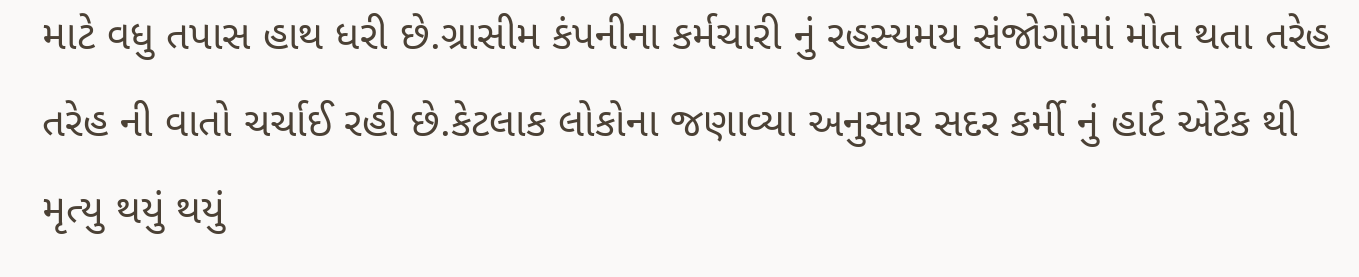માટે વધુ તપાસ હાથ ધરી છે.ગ્રાસીમ કંપનીના કર્મચારી નું રહસ્યમય સંજોગોમાં મોત થતા તરેહ તરેહ ની વાતો ચર્ચાઈ રહી છે.કેટલાક લોકોના જણાવ્યા અનુસાર સદર કર્મી નું હાર્ટ એટેક થી મૃત્યુ થયું થયું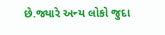છે.જ્યારે અન્ય લોકો જુદા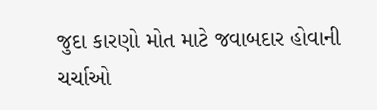જુદા કારણો મોત માટે જવાબદાર હોવાની ચર્ચાઓ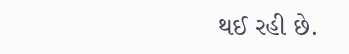થઈ રહી છે.